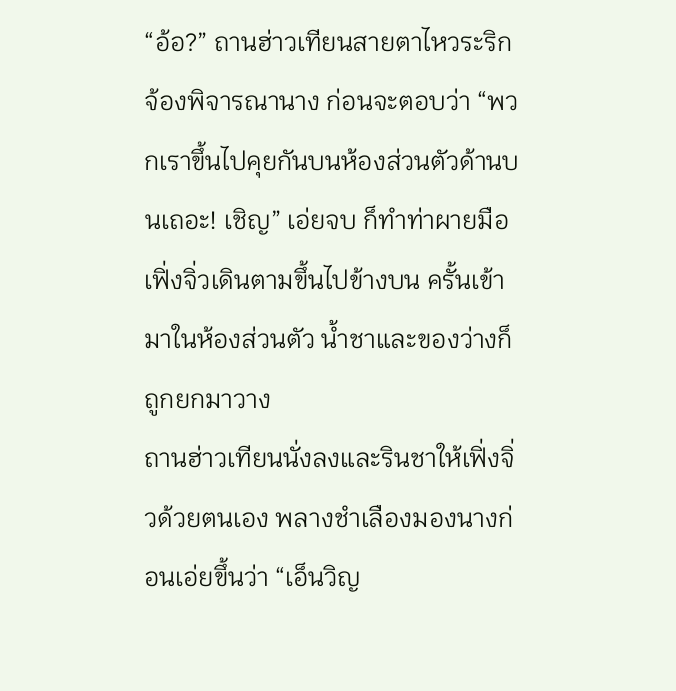“อ้อ?” ถานฮ่าวเทียนสายตาไหวระริก จ้องพิจารณานาง ก่อนจะตอบว่า “พวกเราขึ้นไปคุยกันบนห้องส่วนตัวด้านบนเถอะ! เชิญ” เอ่ยจบ ก็ทำท่าผายมือ
เฟิ่งจิ่วเดินตามขึ้นไปข้างบน ครั้นเข้ามาในห้องส่วนตัว น้ำชาและของว่างก็ถูกยกมาวาง
ถานฮ่าวเทียนนั่งลงและรินชาให้เฟิ่งจิ่วด้วยตนเอง พลางชำเลืองมองนางก่อนเอ่ยขึ้นว่า “เอ็นวิญ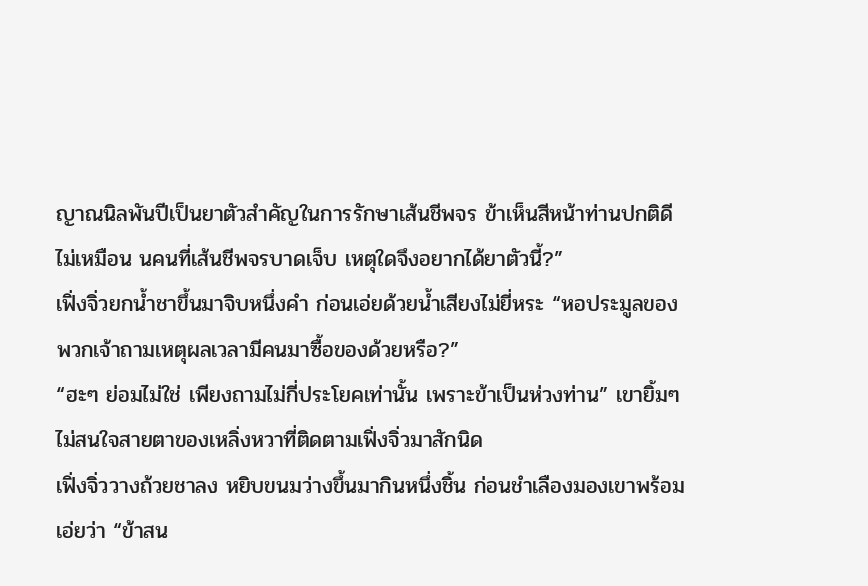ญาณนิลพันปีเป็นยาตัวสำคัญในการรักษาเส้นชีพจร ข้าเห็นสีหน้าท่านปกติดี ไม่เหมือน นคนที่เส้นชีพจรบาดเจ็บ เหตุใดจึงอยากได้ยาตัวนี้?”
เฟิ่งจิ่วยกน้ำชาขึ้นมาจิบหนึ่งคำ ก่อนเอ่ยด้วยน้ำเสียงไม่ยี่หระ “หอประมูลของพวกเจ้าถามเหตุผลเวลามีคนมาซื้อของด้วยหรือ?”
“ฮะๆ ย่อมไม่ใช่ เพียงถามไม่กี่ประโยคเท่านั้น เพราะข้าเป็นห่วงท่าน” เขายิ้มๆ ไม่สนใจสายตาของเหลิ่งหวาที่ติดตามเฟิ่งจิ่วมาสักนิด
เฟิ่งจิ่ววางถ้วยชาลง หยิบขนมว่างขึ้นมากินหนึ่งชิ้น ก่อนชำเลืองมองเขาพร้อมเอ่ยว่า “ข้าสน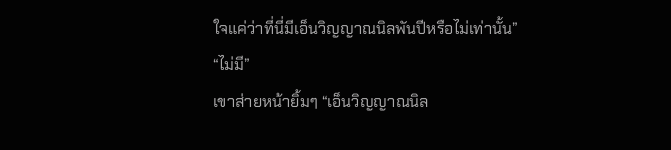ใจแค่ว่าที่นี่มีเอ็นวิญญาณนิลพันปีหรือไม่เท่านั้น”
“ไม่มี”
เขาส่ายหน้ายิ้มๆ “เอ็นวิญญาณนิล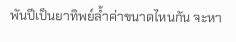พันปีเป็นยาทิพย์ล้ำค่าขนาดไหนกัน จะหา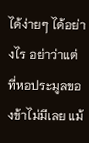ได้ง่ายๆ ได้อย่างไร อย่าว่าแต่ที่หอประมูลของข้าไม่มีเลย แม้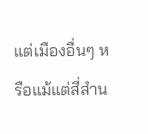แต่เมืองอื่นๆ หรือแม้แต่สี่สำน